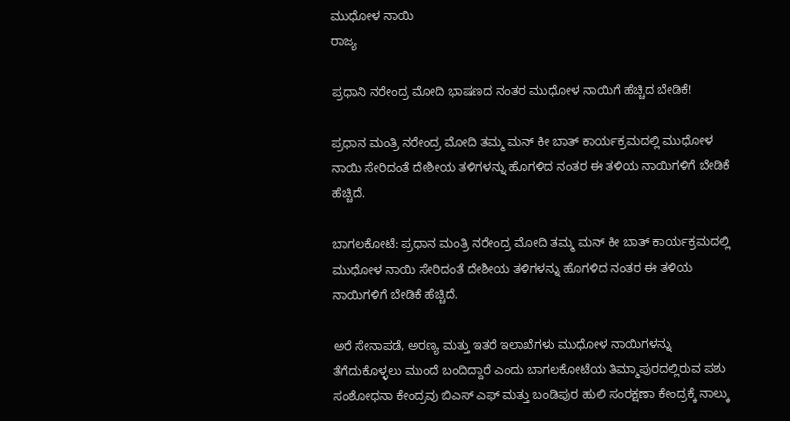ಮುಧೋಳ ನಾಯಿ
ರಾಜ್ಯ

ಪ್ರಧಾನಿ ನರೇಂದ್ರ ಮೋದಿ ಭಾಷಣದ ನಂತರ ಮುಧೋಳ ನಾಯಿಗೆ ಹೆಚ್ಚಿದ ಬೇಡಿಕೆ!

ಪ್ರಧಾನ ಮಂತ್ರಿ ನರೇಂದ್ರ ಮೋದಿ ತಮ್ಮ ಮನ್ ಕೀ ಬಾತ್ ಕಾರ್ಯಕ್ರಮದಲ್ಲಿ ಮುಧೋಳ ನಾಯಿ ಸೇರಿದಂತೆ ದೇಶೀಯ ತಳಿಗಳನ್ನು ಹೊಗಳಿದ ನಂತರ ಈ ತಳಿಯ ನಾಯಿಗಳಿಗೆ ಬೇಡಿಕೆ ಹೆಚ್ಚಿದೆ.

ಬಾಗಲಕೋಟೆ: ಪ್ರಧಾನ ಮಂತ್ರಿ ನರೇಂದ್ರ ಮೋದಿ ತಮ್ಮ ಮನ್ ಕೀ ಬಾತ್ ಕಾರ್ಯಕ್ರಮದಲ್ಲಿ ಮುಧೋಳ ನಾಯಿ ಸೇರಿದಂತೆ ದೇಶೀಯ ತಳಿಗಳನ್ನು ಹೊಗಳಿದ ನಂತರ ಈ ತಳಿಯ ನಾಯಿಗಳಿಗೆ ಬೇಡಿಕೆ ಹೆಚ್ಚಿದೆ.

ಅರೆ ಸೇನಾಪಡೆ, ಅರಣ್ಯ ಮತ್ತು ಇತರೆ ಇಲಾಖೆಗಳು ಮುಧೋಳ ನಾಯಿಗಳನ್ನು ತೆಗೆದುಕೊಳ್ಳಲು ಮುಂದೆ ಬಂದಿದ್ದಾರೆ ಎಂದು ಬಾಗಲಕೋಟೆಯ ತಿಮ್ಮಾಪುರದಲ್ಲಿರುವ ಪಶು ಸಂಶೋಧನಾ ಕೇಂದ್ರವು ಬಿಎಸ್ ಎಫ್ ಮತ್ತು ಬಂಡಿಪುರ ಹುಲಿ ಸಂರಕ್ಷಣಾ ಕೇಂದ್ರಕ್ಕೆ ನಾಲ್ಕು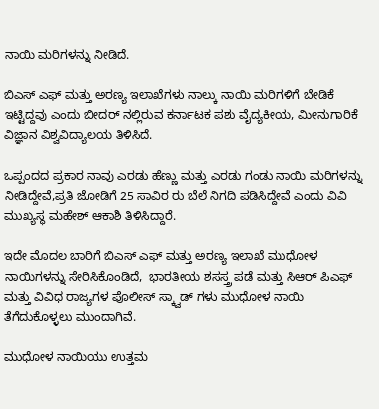ನಾಯಿ ಮರಿಗಳನ್ನು ನೀಡಿದೆ.

ಬಿಎಸ್ ಎಫ್ ಮತ್ತು ಅರಣ್ಯ ಇಲಾಖೆಗಳು ನಾಲ್ಕು ನಾಯಿ ಮರಿಗಳಿಗೆ ಬೇಡಿಕೆ ಇಟ್ಟಿದ್ದವು ಎಂದು ಬೀದರ್ ನಲ್ಲಿರುವ ಕರ್ನಾಟಕ ಪಶು ವೈದ್ಯಕೀಯ, ಮೀನುಗಾರಿಕೆ ವಿಜ್ಞಾನ ವಿಶ್ವವಿದ್ಯಾಲಯ ತಿಳಿಸಿದೆ.

ಒಪ್ಪಂದದ ಪ್ರಕಾರ ನಾವು ಎರಡು ಹೆಣ್ಣು ಮತ್ತು ಎರಡು ಗಂಡು ನಾಯಿ ಮರಿಗಳನ್ನು ನೀಡಿದ್ದೇವೆ,ಪ್ರತಿ ಜೋಡಿಗೆ 25 ಸಾವಿರ ರು ಬೆಲೆ ನಿಗದಿ ಪಡಿಸಿದ್ದೇವೆ ಎಂದು ವಿವಿ ಮುಖ್ಯಸ್ಥ ಮಹೇಶ್ ಆಕಾಶಿ ತಿಳಿಸಿದ್ದಾರೆ.

ಇದೇ ಮೊದಲ ಬಾರಿಗೆ ಬಿಎಸ್ ಎಫ್ ಮತ್ತು ಅರಣ್ಯ ಇಲಾಖೆ ಮುಧೋಳ ನಾಯಿಗಳನ್ನು ಸೇರಿಸಿಕೊಂಡಿದೆ,  ಭಾರತೀಯ ಶಸಸ್ತ್ರ ಪಡೆ ಮತ್ತು ಸಿಆರ್ ಪಿಎಫ್ ಮತ್ತು ವಿವಿಧ ರಾಜ್ಯಗಳ ಪೊಲೀಸ್ ಸ್ಕ್ವಾಡ್ ಗಳು ಮುಧೋಳ ನಾಯಿ ತೆಗೆದುಕೊಳ್ಳಲು ಮುಂದಾಗಿವೆ.

ಮುಧೋಳ ನಾಯಿಯು ಉತ್ತಮ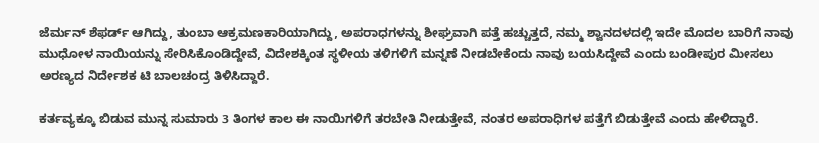ಜೆರ್ಮನ್ ಶೆಫರ್ಡ್ ಆಗಿದ್ದು, ತುಂಬಾ ಆಕ್ರಮಣಕಾರಿಯಾಗಿದ್ದು, ಅಪರಾಧಗಳನ್ನು ಶೀಘ್ರವಾಗಿ ಪತ್ತೆ ಹಚ್ಚುತ್ತದೆ, ನಮ್ಮ ಶ್ವಾನದಳದಲ್ಲಿ ಇದೇ ಮೊದಲ ಬಾರಿಗೆ ನಾವು ಮುಧೋಳ ನಾಯಿಯನ್ನು ಸೇರಿಸಿಕೊಂಡಿದ್ದೇವೆ, ವಿದೇಶಕ್ಕಿಂತ ಸ್ಥಳೀಯ ತಳಿಗಳಿಗೆ ಮನ್ನಣೆ ನೀಡಬೇಕೆಂದು ನಾವು ಬಯಸಿದ್ದೇವೆ ಎಂದು ಬಂಡೀಪುರ ಮೀಸಲು ಅರಣ್ಯದ ನಿರ್ದೇಶಕ ಟಿ ಬಾಲಚಂದ್ರ ತಿಳಿಸಿದ್ದಾರೆ.

ಕರ್ತವ್ಯಕ್ಕೂ ಬಿಡುವ ಮುನ್ನ ಸುಮಾರು 3 ತಿಂಗಳ ಕಾಲ ಈ ನಾಯಿಗಳಿಗೆ ತರಬೇತಿ ನೀಡುತ್ತೇವೆ, ನಂತರ ಅಪರಾಧಿಗಳ ಪತ್ತೆಗೆ ಬಿಡುತ್ತೇವೆ ಎಂದು ಹೇಳಿದ್ದಾರೆ.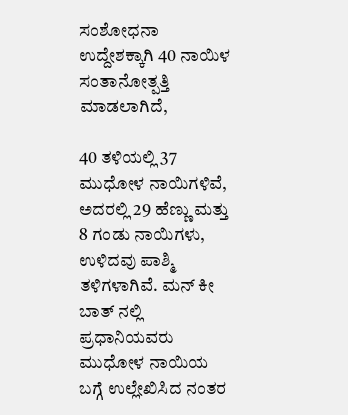ಸಂಶೋಧನಾ ಉದ್ದೇಶಕ್ಕಾಗಿ 40 ನಾಯಿಳ ಸಂತಾನೋತ್ಪತ್ತಿ ಮಾಡಲಾಗಿದೆ,

40 ತಳಿಯಲ್ಲಿ 37 ಮುಧೋಳ ನಾಯಿಗಳಿವೆ, ಅದರಲ್ಲಿ 29 ಹೆಣ್ಣು ಮತ್ತು 8 ಗಂಡು ನಾಯಿಗಳು, ಉಳಿದವು ಪಾಶ್ಮಿ ತಳಿಗಳಾಗಿವೆ. ಮನ್ ಕೀ ಬಾತ್ ನಲ್ಲಿ ಪ್ರಧಾನಿಯವರು ಮುಧೋಳ ನಾಯಿಯ ಬಗ್ಗೆ ಉಲ್ಲೇಖಿಸಿದ ನಂತರ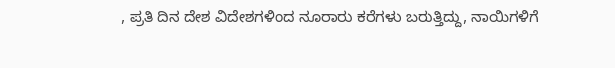, ಪ್ರತಿ ದಿನ ದೇಶ ವಿದೇಶಗಳಿಂದ ನೂರಾರು ಕರೆಗಳು ಬರುತ್ತಿದ್ದು, ನಾಯಿಗಳಿಗೆ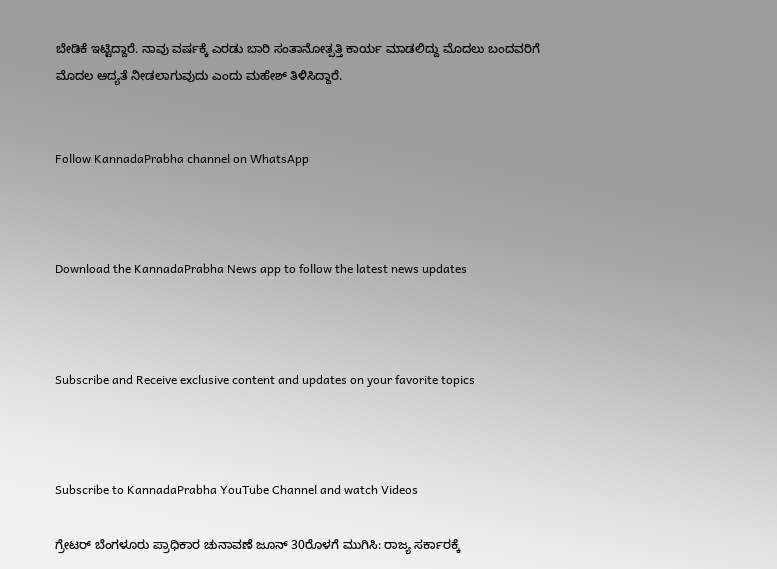ಬೇಡಿಕೆ ಇಟ್ಟಿದ್ದಾರೆ. ನಾವು ವರ್ಷಕ್ಕೆ ಎರಡು ಬಾರಿ ಸಂತಾನೋತ್ಪತ್ತಿ ಕಾರ್ಯ ಮಾಡಲಿದ್ದು ಮೊದಲು ಬಂದವರಿಗೆ ಮೊದಲ ಆದ್ಯತೆ ನೀಡಲಾಗುವುದು ಎಂದು ಮಹೇಶ್ ತಿಳಿಸಿದ್ದಾರೆ.


Follow KannadaPrabha channel on WhatsApp



Download the KannadaPrabha News app to follow the latest news updates



Subscribe and Receive exclusive content and updates on your favorite topics



Subscribe to KannadaPrabha YouTube Channel and watch Videos

ಗ್ರೇಟರ್ ಬೆಂಗಳೂರು ಪ್ರಾಧಿಕಾರ ಚುನಾವಣೆ ಜೂನ್ 30ರೊಳಗೆ ಮುಗಿಸಿ: ರಾಜ್ಯ ಸರ್ಕಾರಕ್ಕೆ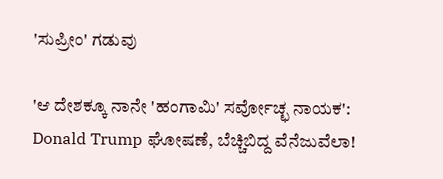'ಸುಪ್ರೀಂ' ಗಡುವು

'ಆ ದೇಶಕ್ಕೂ ನಾನೇ 'ಹಂಗಾಮಿ' ಸರ್ವೋಚ್ಛ ನಾಯಕ': Donald Trump ಘೋಷಣೆ, ಬೆಚ್ಚಿಬಿದ್ದ ವೆನೆಜುವೆಲಾ!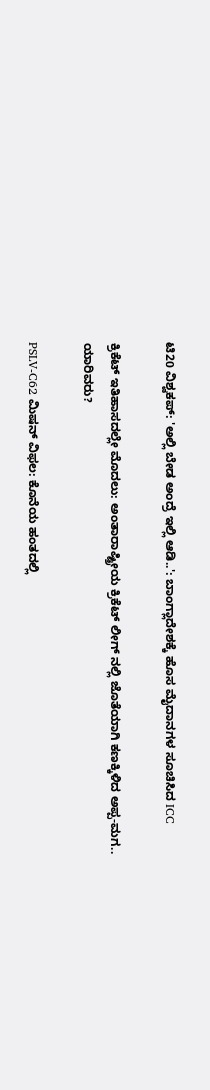ಟಿ20 ವಿಶ್ವಕಪ್: 'ಅಲ್ಲಿ ಬೇಡ ಅಂದ್ರೆ ಇಲ್ಲಿ ಆಡಿ..': ಬಾಂಗ್ಲಾದೇಶಕ್ಕೆ ಹೊಸ ಮೈದಾನಗಳ ಸೂಚಿಸಿದ ICC

ಕ್ರಿಕೆಟ್ ಇತಿಹಾಸದಲ್ಲೇ ಮೊದಲು: ಅಂತಾರಾಷ್ಟ್ರೀಯ ಕ್ರಿಕೆಟ್ ಲೀಗ್ ನಲ್ಲಿ ಜೊತೆಯಾಗಿ ಕಣಕ್ಕಿಳಿದ ಅಪ್ಪ-ಮಗ.. ಯಾರಿವರು?

PSLV-C62 ಮಿಷನ್ ವಿಫಲ: ಕೊನೆಯ ಹಂತದಲ್ಲಿ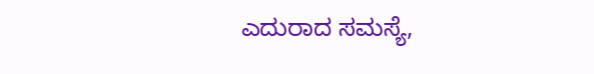ಎದುರಾದ ಸಮಸ್ಯೆ,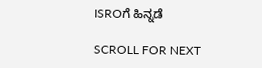ISROಗೆ ಹಿನ್ನಡೆ

SCROLL FOR NEXT